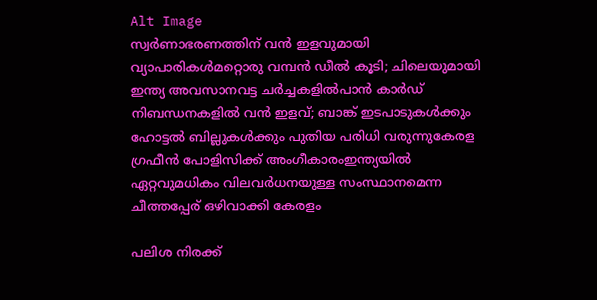Alt Image
സ്വർണാഭരണത്തിന് വൻ ഇളവുമായി വ്യാപാരികൾമറ്റൊരു വമ്പൻ ഡീൽ കൂടി; ചിലെയുമായി ഇന്ത്യ അവസാനവട്ട ചർച്ചകളിൽപാന്‍ കാര്‍ഡ് നിബന്ധനകളില്‍ വന്‍ ഇളവ്; ബാങ്ക് ഇടപാടുകള്‍ക്കും ഹോട്ടല്‍ ബില്ലുകള്‍ക്കും പുതിയ പരിധി വരുന്നുകേരള ഗ്രഫീൻ പോളിസിക്ക് അംഗീകാരംഇന്ത്യയിൽ ഏറ്റവുമധികം വിലവർധനയുള്ള സംസ്ഥാനമെന്ന ചീത്തപ്പേര് ഒഴിവാക്കി കേരളം

പലിശ നിരക്ക്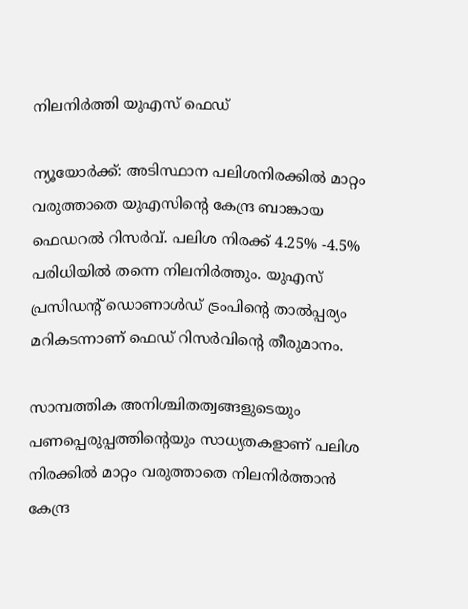നിലനിര്‍ത്തി യുഎസ് ഫെഡ്

ന്യൂയോർക്ക്: അടിസ്ഥാന പലിശനിരക്കില്‍ മാറ്റം വരുത്താതെ യുഎസിന്റെ കേന്ദ്ര ബാങ്കായ ഫെഡറല്‍ റിസര്‍വ്. പലിശ നിരക്ക് 4.25% -4.5% പരിധിയില്‍ തന്നെ നിലനിര്‍ത്തും. യുഎസ് പ്രസിഡന്റ് ഡൊണാള്‍ഡ് ട്രംപിന്റെ താല്‍പ്പര്യം മറികടന്നാണ് ഫെഡ് റിസര്‍വിന്റെ തീരുമാനം.

സാമ്പത്തിക അനിശ്ചിതത്വങ്ങളുടെയും പണപ്പെരുപ്പത്തിന്റെയും സാധ്യതകളാണ് പലിശ നിരക്കില്‍ മാറ്റം വരുത്താതെ നിലനിര്‍ത്താന്‍ കേന്ദ്ര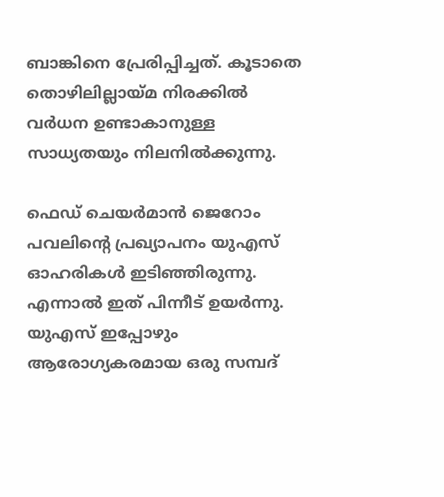ബാങ്കിനെ പ്രേരിപ്പിച്ചത്. കൂടാതെ തൊഴിലില്ലായ്മ നിരക്കില്‍ വര്‍ധന ഉണ്ടാകാനുള്ള സാധ്യതയും നിലനില്‍ക്കുന്നു.

ഫെഡ് ചെയര്‍മാന്‍ ജെറോം പവലിന്റെ പ്രഖ്യാപനം യുഎസ് ഓഹരികള്‍ ഇടിഞ്ഞിരുന്നു. എന്നാല്‍ ഇത് പിന്നീട് ഉയര്‍ന്നു. യുഎസ് ഇപ്പോഴും ആരോഗ്യകരമായ ഒരു സമ്പദ്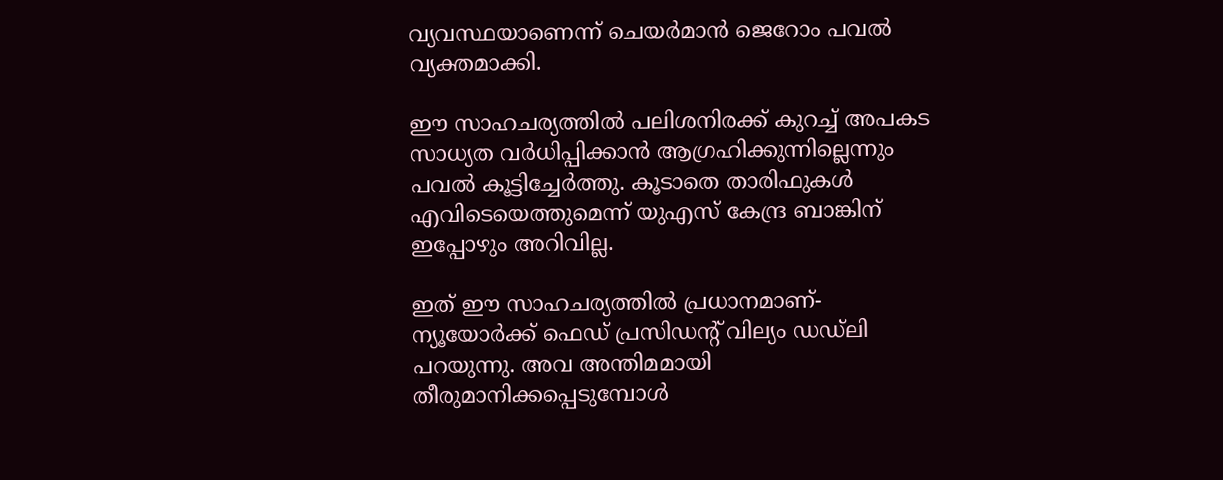വ്യവസ്ഥയാണെന്ന് ചെയര്‍മാന്‍ ജെറോം പവല്‍ വ്യക്തമാക്കി.

ഈ സാഹചര്യത്തില്‍ പലിശനിരക്ക് കുറച്ച് അപകട സാധ്യത വര്‍ധിപ്പിക്കാന്‍ ആഗ്രഹിക്കുന്നില്ലെന്നും പവല്‍ കൂട്ടിച്ചേര്‍ത്തു. കൂടാതെ താരിഫുകള്‍ എവിടെയെത്തുമെന്ന് യുഎസ് കേന്ദ്ര ബാങ്കിന് ഇപ്പോഴും അറിവില്ല.

ഇത് ഈ സാഹചര്യത്തില്‍ പ്രധാനമാണ്- ന്യൂയോര്‍ക്ക് ഫെഡ് പ്രസിഡന്റ് വില്യം ഡഡ്ലി പറയുന്നു. അവ അന്തിമമായി തീരുമാനിക്കപ്പെടുമ്പോള്‍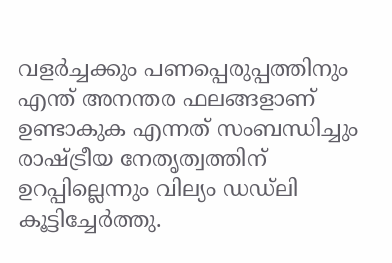വളര്‍ച്ചക്കും പണപ്പെരുപ്പത്തിനും എന്ത് അനന്തര ഫലങ്ങളാണ് ഉണ്ടാകുക എന്നത് സംബന്ധിച്ചും രാഷ്ട്രീയ നേതൃത്വത്തിന് ഉറപ്പില്ലെന്നും വില്യം ഡഡ്ലി കൂട്ടിച്ചേര്‍ത്തു.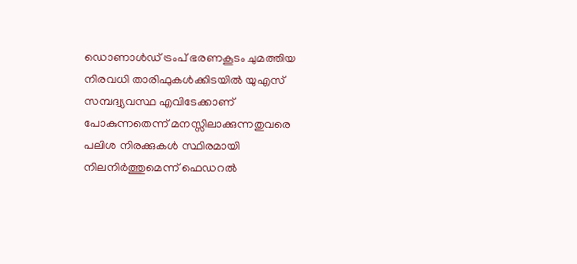ഡൊണാള്‍ഡ് ട്രംപ് ഭരണകൂടം ചുമത്തിയ നിരവധി താരിഫുകള്‍ക്കിടയില്‍ യുഎസ് സമ്പദ്വ്യവസ്ഥ എവിടേക്കാണ് പോകുന്നതെന്ന് മനസ്സിലാക്കുന്നതുവരെ പലിശ നിരക്കുകള്‍ സ്ഥിരമായി നിലനിര്‍ത്തുമെന്ന് ഫെഡറല്‍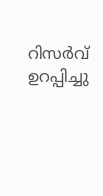റിസര്‍വ് ഉറപ്പിച്ചു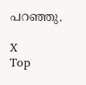പറഞ്ഞു.

X
Top